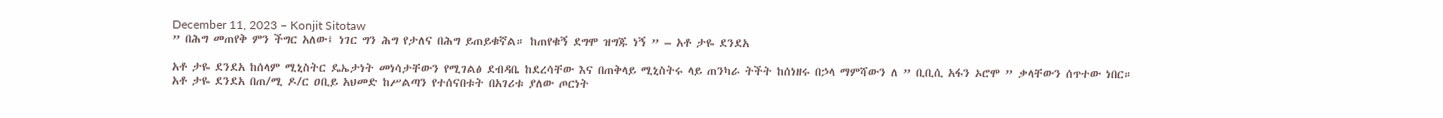December 11, 2023 – Konjit Sitotaw
” በሕግ መጠየቅ ምን ችግር አለው፤ ነገር ግን ሕግ የታለና በሕግ ይጠይቁኛል። ከጠየቁኝ ደግሞ ዝግጁ ነኝ ” – አቶ ታዬ ደንደአ

አቶ ታዬ ደንደአ ከሰላም ሚኒስትር ዴኤታነት መነሳታቸውን የሚገልፅ ደብዳቤ ከደረሳቸው እና በጠቅላይ ሚኒስትሩ ላይ ጠንካራ ትችት ከሰነዘሩ በኃላ ማምሻውን ለ ” ቢቢሲ አፋን ኦሮሞ ” ቃላቸውን ሰጥተው ነበር።
አቶ ታዬ ደንደአ በጠ/ሚ ዶ/ር ዐቢይ አህመድ ከሥልጣን የተሰናበቱት በአገሪቱ ያለው ጦርነት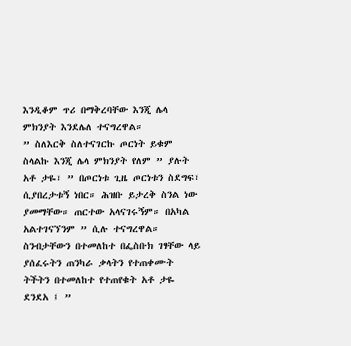እንዲቆም ጥሪ በማቅረባቸው እንጂ ሌላ ምክንያት እንደሌለ ተናግረዋል።
” ስለእርቅ ስለተናገርኩ ጦርነት ይቁም ስላልኩ እንጂ ሌላ ምክንያት የለም ” ያሉት አቶ ታዬ፣ ” በጦርነቱ ጊዜ ጦርነቱን ስደግፍ፣ ሲያበረታቱኝ ነበር። ሕዝቡ ይታረቅ ስንል ነው ያመማቸው። ጠርተው አላናገሩኝም። በአካል አልተገናኘንም ” ሲሉ ተናግረዋል።
ስንብታቸውን በተመለከተ በፌስቡክ ገፃቸው ላይ ያሰፈሩትን ጠንካራ ቃላትን የተጠቀሙት ትችትን በተመለከተ የተጠየቁት አቶ ታዬ ደንደአ ፤ ”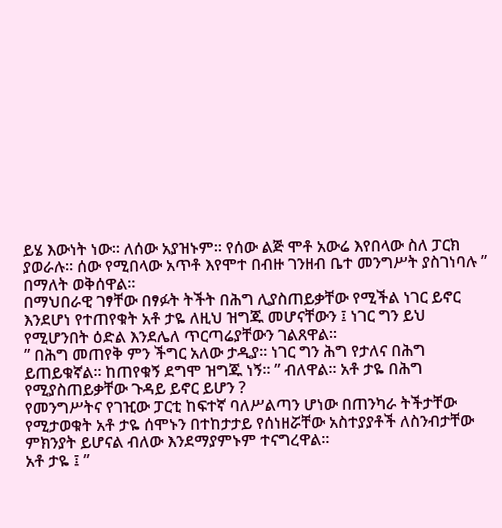ይሄ እውነት ነው። ለሰው አያዝኑም። የሰው ልጅ ሞቶ አውሬ እየበላው ስለ ፓርክ ያወራሉ። ሰው የሚበላው አጥቶ እየሞተ በብዙ ገንዘብ ቤተ መንግሥት ያስገነባሉ ” በማለት ወቅሰዋል።
በማህበራዊ ገፃቸው በፃፉት ትችት በሕግ ሊያስጠይቃቸው የሚችል ነገር ይኖር እንደሆነ የተጠየቁት አቶ ታዬ ለዚህ ዝግጁ መሆናቸውን ፤ ነገር ግን ይህ የሚሆንበት ዕድል እንደሌለ ጥርጣሬያቸውን ገልጸዋል።
” በሕግ መጠየቅ ምን ችግር አለው ታዲያ። ነገር ግን ሕግ የታለና በሕግ ይጠይቁኛል። ከጠየቁኝ ደግሞ ዝግጁ ነኝ። ” ብለዋል። አቶ ታዬ በሕግ የሚያስጠይቃቸው ጉዳይ ይኖር ይሆን ?
የመንግሥትና የገዢው ፓርቲ ከፍተኛ ባለሥልጣን ሆነው በጠንካራ ትችታቸው የሚታወቁት አቶ ታዬ ሰሞኑን በተከታታይ የሰነዘሯቸው አስተያያቶች ለስንብታቸው ምክንያት ይሆናል ብለው እንደማያምኑም ተናግረዋል።
አቶ ታዬ ፤ ”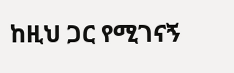ከዚህ ጋር የሚገናኝ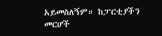አይመስለኝም። ከፓርቲያችን መርሆች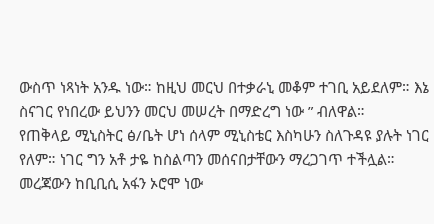ውስጥ ነጻነት አንዱ ነው። ከዚህ መርህ በተቃራኒ መቆም ተገቢ አይደለም። እኔ ስናገር የነበረው ይህንን መርህ መሠረት በማድረግ ነው ” ብለዋል።
የጠቅላይ ሚኒስትር ፅ/ቤት ሆነ ሰላም ሚኒስቴር እስካሁን ስለጉዳዩ ያሉት ነገር የለም። ነገር ግን አቶ ታዬ ከስልጣን መሰናበታቸውን ማረጋገጥ ተችሏል።
መረጃውን ከቢቢሲ አፋን ኦሮሞ ነው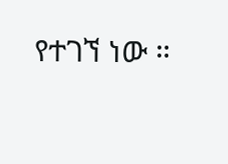የተገኘ ነው ።